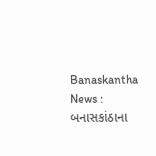Banaskantha News : બનાસકાંઠાના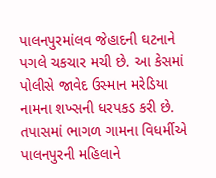પાલનપુરમાંલવ જેહાદની ઘટનાને પગલે ચકચાર મચી છે. આ કેસમાં પોલીસે જાવેદ ઉસ્માન મરેડિયા નામના શખ્સની ધરપકડ કરી છે. તપાસમાં ભાગળ ગામના વિધર્મીએ પાલનપુરની મહિલાને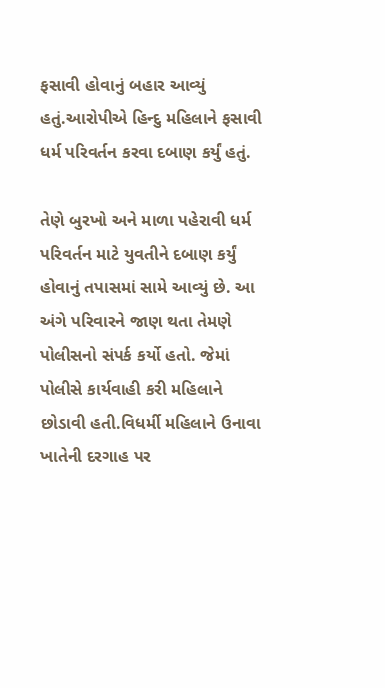ફસાવી હોવાનું બહાર આવ્યું હતું.આરોપીએ હિન્દુ મહિલાને ફસાવી ધર્મ પરિવર્તન કરવા દબાણ કર્યું હતું.

તેણે બુરખો અને માળા પહેરાવી ધર્મ પરિવર્તન માટે યુવતીને દબાણ કર્યું હોવાનું તપાસમાં સામે આવ્યું છે. આ અંગે પરિવારને જાણ થતા તેમણે પોલીસનો સંપર્ક કર્યો હતો. જેમાં પોલીસે કાર્યવાહી કરી મહિલાને છોડાવી હતી.વિધર્મી મહિલાને ઉનાવા ખાતેની દરગાહ પર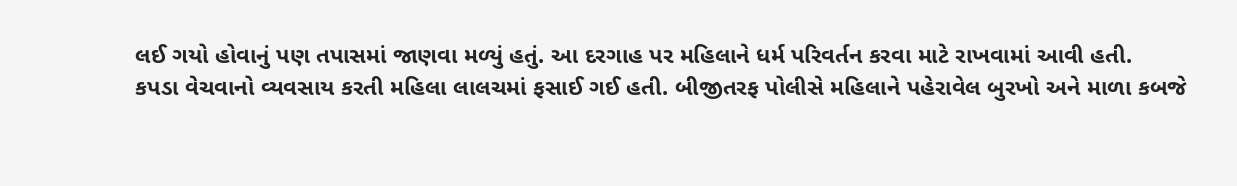લઈ ગયો હોવાનું પણ તપાસમાં જાણવા મળ્યું હતું. આ દરગાહ પર મહિલાને ધર્મ પરિવર્તન કરવા માટે રાખવામાં આવી હતી.
કપડા વેચવાનો વ્યવસાય કરતી મહિલા લાલચમાં ફસાઈ ગઈ હતી. બીજીતરફ પોલીસે મહિલાને પહેરાવેલ બુરખો અને માળા કબજે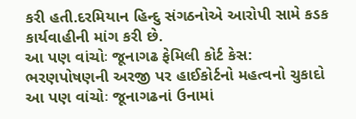કરી હતી.દરમિયાન હિન્દુ સંગઠનોએ આરોપી સામે કડક કાર્યવાહીની માંગ કરી છે.
આ પણ વાંચોઃ જૂનાગઢ ફેમિલી કોર્ટ કેસ: ભરણપોષણની અરજી પર હાઈકોર્ટનો મહત્વનો ચુકાદો
આ પણ વાંચોઃ જૂનાગઢનાં ઉનામાં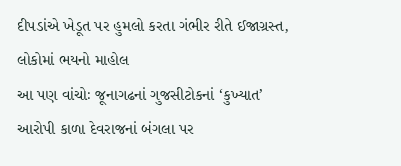દીપડાંએ ખેડૂત પર હુમલો કરતા ગંભીર રીતે ઈજાગ્રસ્ત, લોકોમાં ભયનો માહોલ
આ પણ વાંચોઃ જૂનાગઢનાં ગુજસીટોકનાં ‘કુખ્યાત’ આરોપી કાળા દેવરાજનાં બંગલા પર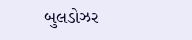બુલડોઝર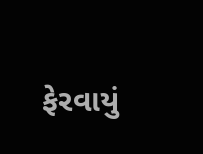ફેરવાયું